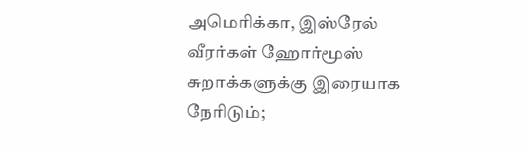அமெரிக்கா, இஸ்ரேல் வீரர்கள் ஹோர்மூஸ் சுறாக்களுக்கு இரையாக நேரிடும்;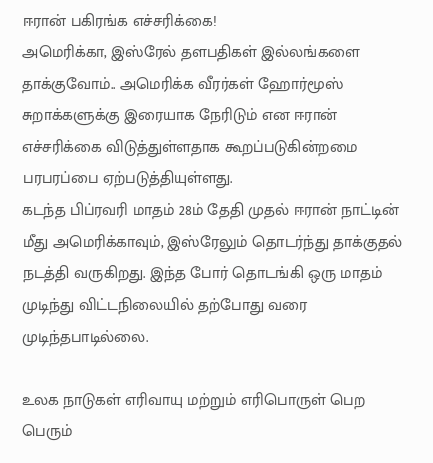ஈரான் பகிரங்க எச்சரிக்கை!
அமெரிக்கா, இஸ்ரேல் தளபதிகள் இல்லங்களை தாக்குவோம்.. அமெரிக்க வீரர்கள் ஹோர்மூஸ் சுறாக்களுக்கு இரையாக நேரிடும் என ஈரான் எச்சரிக்கை விடுத்துள்ளதாக கூறப்படுகின்றமை பரபரப்பை ஏற்படுத்தியுள்ளது.
கடந்த பிப்ரவரி மாதம் 28ம் தேதி முதல் ஈரான் நாட்டின் மீது அமெரிக்காவும், இஸ்ரேலும் தொடர்ந்து தாக்குதல் நடத்தி வருகிறது. இந்த போர் தொடங்கி ஒரு மாதம் முடிந்து விட்டநிலையில் தற்போது வரை முடிந்தபாடில்லை.

உலக நாடுகள் எரிவாயு மற்றும் எரிபொருள் பெற பெரும்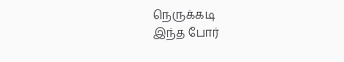நெருக்கடி
இந்த போர்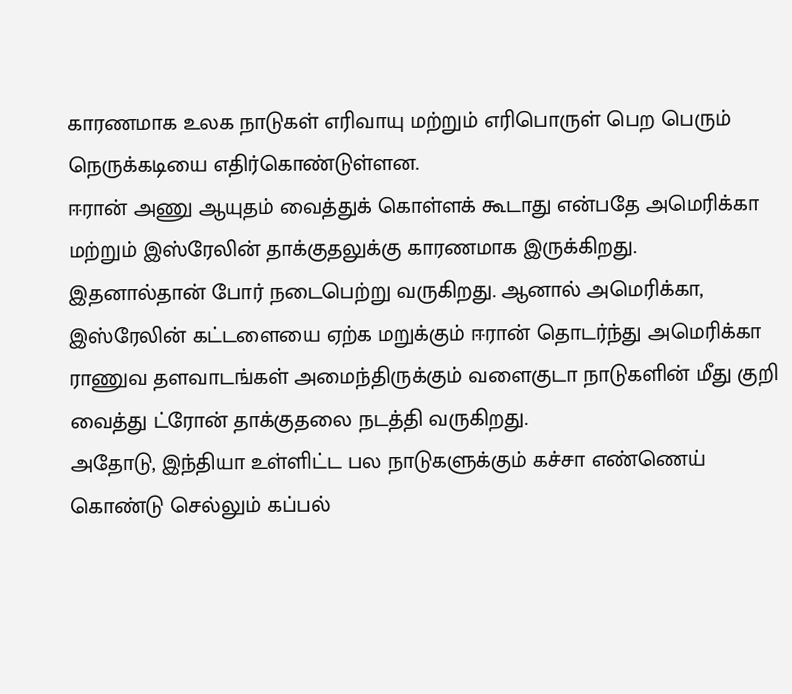காரணமாக உலக நாடுகள் எரிவாயு மற்றும் எரிபொருள் பெற பெரும் நெருக்கடியை எதிர்கொண்டுள்ளன.
ஈரான் அணு ஆயுதம் வைத்துக் கொள்ளக் கூடாது என்பதே அமெரிக்கா மற்றும் இஸ்ரேலின் தாக்குதலுக்கு காரணமாக இருக்கிறது.
இதனால்தான் போர் நடைபெற்று வருகிறது. ஆனால் அமெரிக்கா, இஸ்ரேலின் கட்டளையை ஏற்க மறுக்கும் ஈரான் தொடர்ந்து அமெரிக்கா ராணுவ தளவாடங்கள் அமைந்திருக்கும் வளைகுடா நாடுகளின் மீது குறி வைத்து ட்ரோன் தாக்குதலை நடத்தி வருகிறது.
அதோடு, இந்தியா உள்ளிட்ட பல நாடுகளுக்கும் கச்சா எண்ணெய் கொண்டு செல்லும் கப்பல்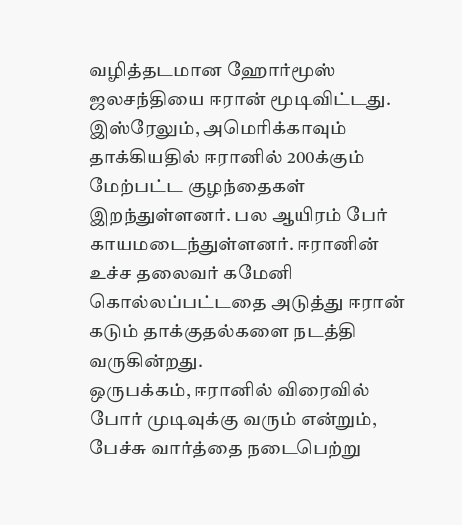வழித்தடமான ஹோர்மூஸ் ஜலசந்தியை ஈரான் மூடிவிட்டது.
இஸ்ரேலும், அமெரிக்காவும் தாக்கியதில் ஈரானில் 200க்கும் மேற்பட்ட குழந்தைகள் இறந்துள்ளனர். பல ஆயிரம் பேர் காயமடைந்துள்ளனர். ஈரானின் உச்ச தலைவர் கமேனி கொல்லப்பட்டதை அடுத்து ஈரான் கடும் தாக்குதல்களை நடத்தி வருகின்றது.
ஒருபக்கம், ஈரானில் விரைவில் போர் முடிவுக்கு வரும் என்றும், பேச்சு வார்த்தை நடைபெற்று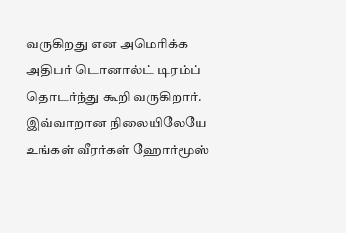வருகிறது என அமெரிக்க அதிபர் டொனால்ட் டிரம்ப் தொடர்ந்து கூறி வருகிறார்.
இவ்வாறான நிலையிலேயே உங்கள் வீரர்கள் ஹோர்மூஸ்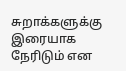சுறாக்களுக்கு இரையாக நேரிடும் என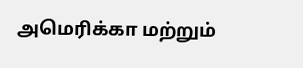அமெரிக்கா மற்றும்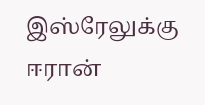இஸ்ரேலுக்கு ஈரான்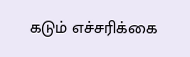கடும் எச்சரிக்கை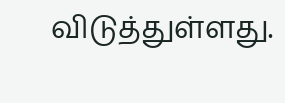விடுத்துள்ளது.